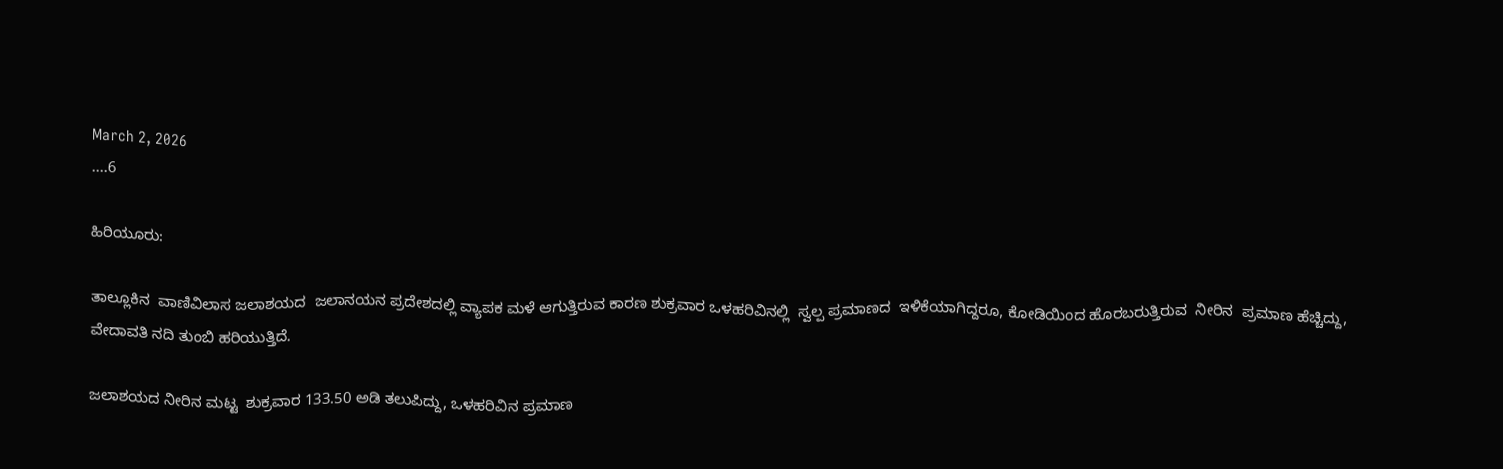March 2, 2026
....6

ಹಿರಿಯೂರು:

ತಾಲ್ಲೂಕಿನ  ವಾಣಿವಿಲಾಸ ಜಲಾಶಯದ  ಜಲಾನಯನ ಪ್ರದೇಶದಲ್ಲಿ ವ್ಯಾಪಕ ಮಳೆ ಆಗುತ್ತಿರುವ ಕಾರಣ ಶುಕ್ರವಾರ ಒಳಹರಿವಿನಲ್ಲಿ  ಸ್ವಲ್ಪ ಪ್ರಮಾಣದ  ಇಳಿಕೆಯಾಗಿದ್ದರೂ, ಕೋಡಿಯಿಂದ ಹೊರಬರುತ್ತಿರುವ  ನೀರಿನ  ಪ್ರಮಾಣ ಹೆಚ್ಚಿದ್ದು,  ವೇದಾವತಿ ನದಿ ತುಂಬಿ ಹರಿಯುತ್ತಿದೆ.

ಜಲಾಶಯದ ನೀರಿನ ಮಟ್ಟ  ಶುಕ್ರವಾರ 133.50 ಅಡಿ ತಲುಪಿದ್ದು, ಒಳಹರಿವಿನ ಪ್ರಮಾಣ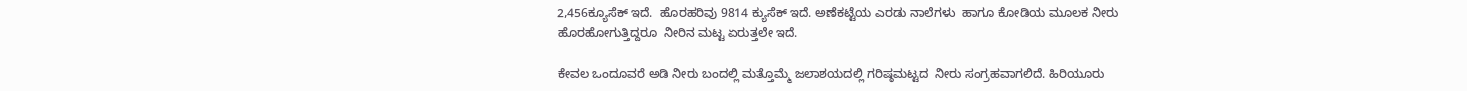2,456ಕ್ಯೂಸೆಕ್ ಇದೆ.  ಹೊರಹರಿವು 9814 ಕ್ಯುಸೆಕ್ ಇದೆ. ಅಣೆಕಟ್ಟೆಯ ಎರಡು ನಾಲೆಗಳು  ಹಾಗೂ ಕೋಡಿಯ ಮೂಲಕ ನೀರು ಹೊರಹೋಗುತ್ತಿದ್ದರೂ  ನೀರಿನ ಮಟ್ಟ ಏರುತ್ತಲೇ ಇದೆ.

ಕೇವಲ ಒಂದೂವರೆ ಅಡಿ ನೀರು ಬಂದಲ್ಲಿ ಮತ್ತೊಮ್ಮೆ ಜಲಾಶಯದಲ್ಲಿ ಗರಿಷ್ಠಮಟ್ಟದ  ನೀರು ಸಂಗ್ರಹವಾಗಲಿದೆ. ಹಿರಿಯೂರು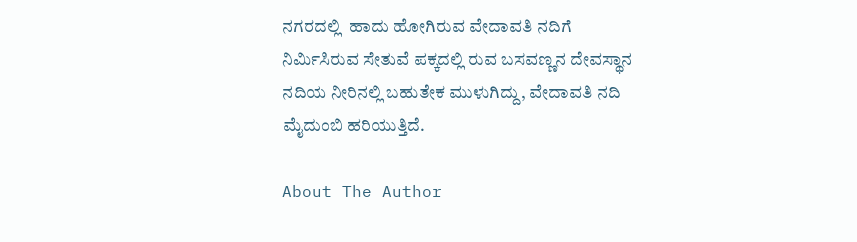ನಗರದಲ್ಲಿ  ಹಾದು ಹೋಗಿರುವ ವೇದಾವತಿ ನದಿಗೆ  ನಿರ್ಮಿಸಿರುವ ಸೇತುವೆ ಪಕ್ಕದಲ್ಲಿ ರುವ ಬಸವಣ್ಣನ ದೇವಸ್ಥಾನ ನದಿಯ ನೀರಿನಲ್ಲಿ ಬಹುತೇಕ ಮುಳುಗಿದ್ದು, ವೇದಾವತಿ ನದಿ  ಮೈದುಂಬಿ ಹರಿಯುತ್ತಿದೆ.

About The Author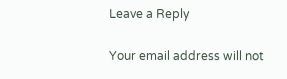Leave a Reply

Your email address will not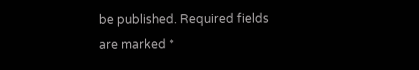be published. Required fields are marked *